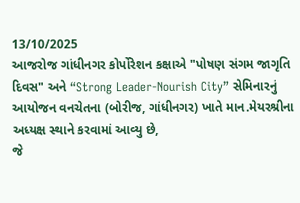13/10/2025
આજરોજ ગાંધીનગર કોર્પોરેશન કક્ષાએ "પોષણ સંગમ જાગૃતિ દિવસ" અને “Strong Leader-Nourish City” સેમિનારનું આયોજન વનચેતના (બોરીજ, ગાંધીનગર) ખાતે માન.મેયરશ્રીના અધ્યક્ષ સ્થાને કરવામાં આવ્યુ છે,
જે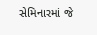સેમિનારમાં જે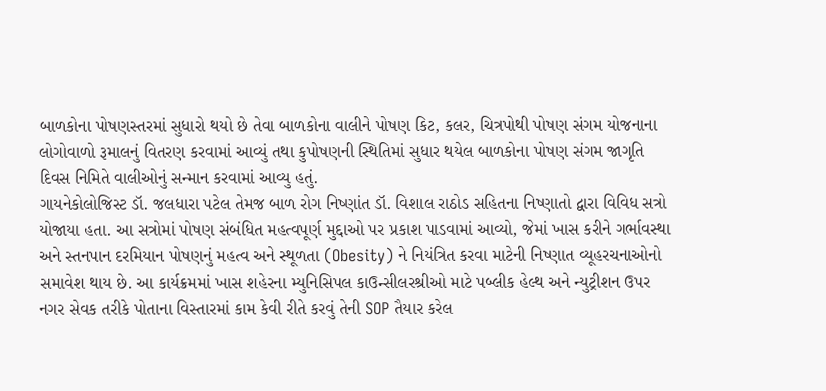બાળકોના પોષણસ્તરમાં સુધારો થયો છે તેવા બાળકોના વાલીને પોષણ કિટ, કલર, ચિત્રપોથી પોષણ સંગમ યોજનાના લોગોવાળો રૂમાલનું વિતરણ કરવામાં આવ્યું તથા કુપોષણની સ્થિતિમાં સુધાર થયેલ બાળકોના પોષણ સંગમ જાગૃતિ દિવસ નિમિતે વાલીઓનું સન્માન કરવામાં આવ્યુ હતું.
ગાયનેકોલોજિસ્ટ ડૉ. જલધારા પટેલ તેમજ બાળ રોગ નિષ્ણાંત ડૉ. વિશાલ રાઠોડ સહિતના નિષ્ણાતો દ્વારા વિવિધ સત્રો યોજાયા હતા. આ સત્રોમાં પોષણ સંબંધિત મહત્વપૂર્ણ મુદ્દાઓ પર પ્રકાશ પાડવામાં આવ્યો, જેમાં ખાસ કરીને ગર્ભાવસ્થા અને સ્તનપાન દરમિયાન પોષણનું મહત્વ અને સ્થૂળતા (Obesity) ને નિયંત્રિત કરવા માટેની નિષ્ણાત વ્યૂહરચનાઓનો સમાવેશ થાય છે. આ કાર્યક્રમમાં ખાસ શહેરના મ્યુનિસિપલ કાઉન્સીલરશ્રીઓ માટે પબ્લીક હેલ્થ અને ન્યુટ્રીશન ઉપર નગર સેવક તરીકે પોતાના વિસ્તારમાં કામ કેવી રીતે કરવું તેની SOP તૈયાર કરેલ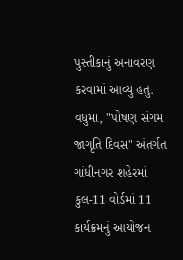પુસ્તીકાનું અનાવરણ કરવામાં આવ્યુ હતુ.
વધુમા, "પોષણ સંગમ જાગૃતિ દિવસ" અંતર્ગત ગાંધીનગર શહેરમાં કુલ-11 વોર્ડમાં 11 કાર્યક્રમનું આયોજન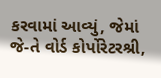કરવામાં આવ્યું, જેમાં જે-તે વોર્ડ કોર્પોરેટરશ્રી,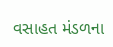વસાહત મંડળના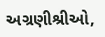અગ્રણીશ્રીઓ,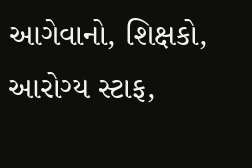આગેવાનો, શિક્ષકો, આરોગ્ય સ્ટાફ,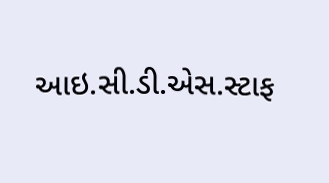આઇ.સી.ડી.એસ.સ્ટાફ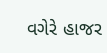વગેરે હાજર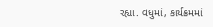રહ્યા. વધુમાં, કાર્યક્રમમાં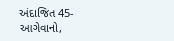અંદાજિત 45-આગેવાનો,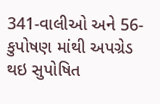341-વાલીઓ અને 56-કુપોષણ માંથી અપગ્રેડ થઇ સુપોષિત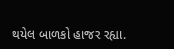થયેલ બાળકો હાજર રહ્યા.